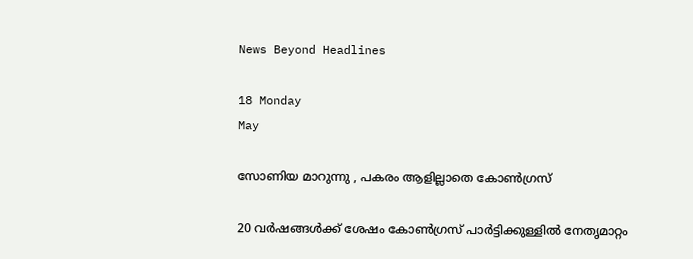News Beyond Headlines

18 Monday
May

സോണിയ മാറുന്നു , പകരം ആളില്ലാതെ കോണ്‍ഗ്രസ്

20 വര്‍ഷങ്ങള്‍ക്ക് ശേഷം കോണ്‍ഗ്രസ് പാര്‍ട്ടിക്കുള്ളില്‍ നേതൃമാറ്റം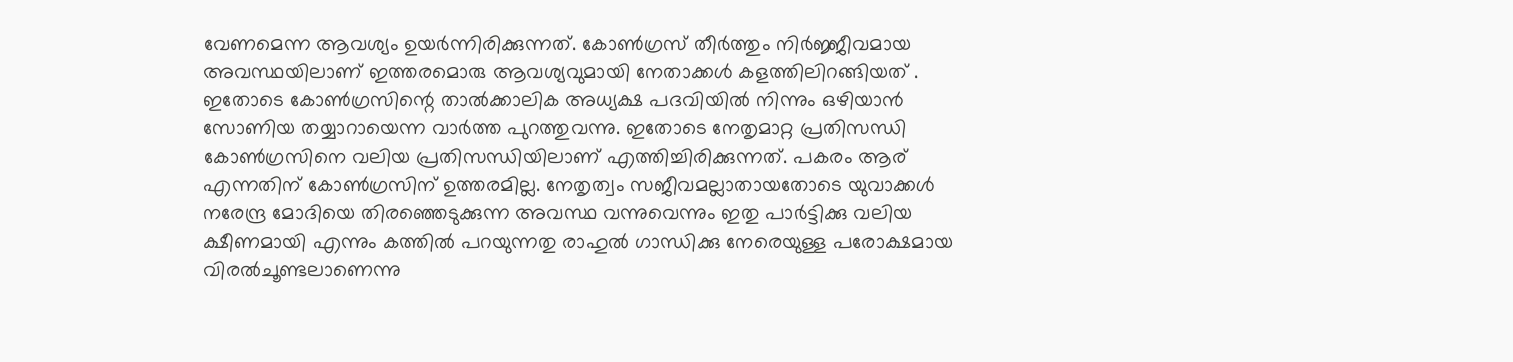വേണമെന്ന ആവശ്യം ഉയര്‍ന്നിരിക്കുന്നത്. കോണ്‍ഗ്രസ് തീര്‍ത്തും നിര്‍ജ്ജീവമായ അവസ്ഥയിലാണ് ഇത്തരമൊരു ആവശ്യവുമായി നേതാക്കള്‍ കളത്തിലിറങ്ങിയത് . ഇതോടെ കോണ്‍ഗ്രസിന്റെ താല്‍ക്കാലിക അധ്യക്ഷ പദവിയില്‍ നിന്നും ഒഴിയാന്‍ സോണിയ തയ്യാറായെന്ന വാര്‍ത്ത പുറത്തുവന്നു. ഇതോടെ നേതൃമാറ്റ പ്രതിസന്ധി കോണ്‍ഗ്രസിനെ വലിയ പ്രതിസന്ധിയിലാണ് എത്തിച്ചിരിക്കുന്നത്. പകരം ആര് എന്നതിന് കോണ്‍ഗ്രസിന് ഉത്തരമില്ല. നേതൃത്വം സജീവമല്ലാതായതോടെ യുവാക്കള്‍ നരേന്ദ്ര മോദിയെ തിരഞ്ഞെടുക്കുന്ന അവസ്ഥ വന്നുവെന്നും ഇതു പാര്‍ട്ടിക്കു വലിയ ക്ഷീണമായി എന്നും കത്തില്‍ പറയുന്നതു രാഹുല്‍ ഗാന്ധിക്കു നേരെയുള്ള പരോക്ഷമായ വിരല്‍ചൂണ്ടലാണെന്നു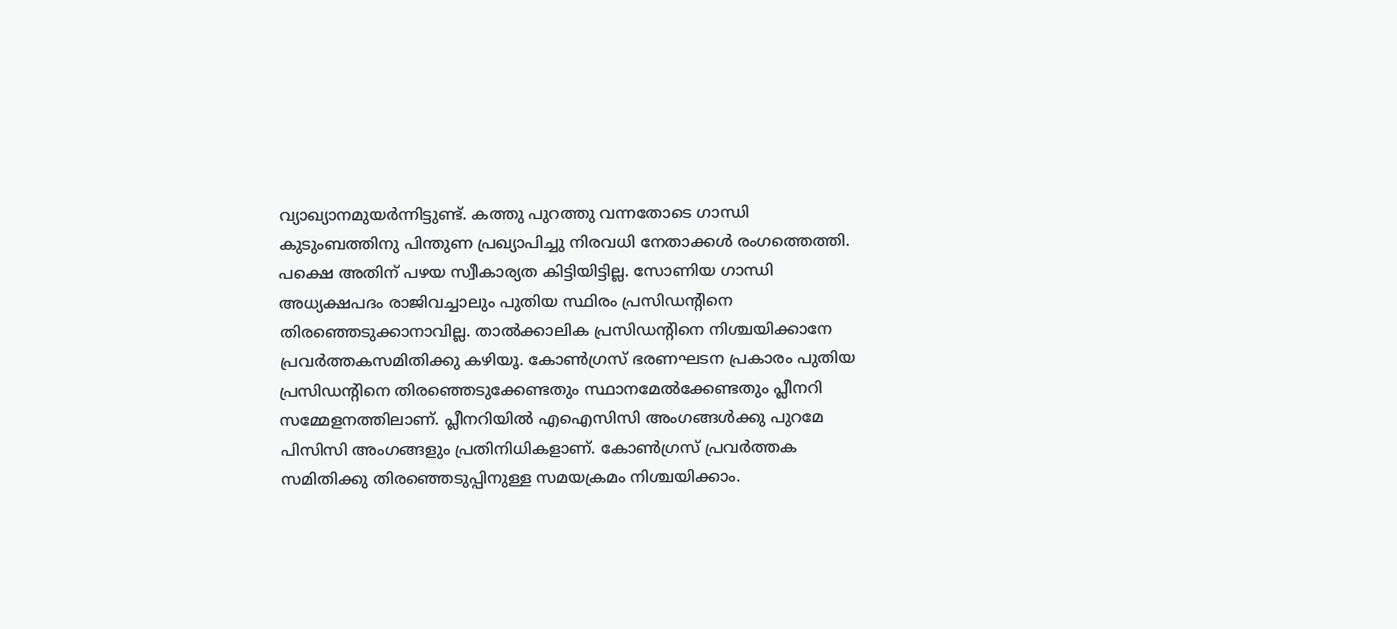വ്യാഖ്യാനമുയര്‍ന്നിട്ടുണ്ട്. കത്തു പുറത്തു വന്നതോടെ ഗാന്ധി കുടുംബത്തിനു പിന്തുണ പ്രഖ്യാപിച്ചു നിരവധി നേതാക്കള്‍ രംഗത്തെത്തി. പക്ഷെ അതിന് പഴയ സ്വീകാര്യത കിട്ടിയിട്ടില്ല. സോണിയ ഗാന്ധി അധ്യക്ഷപദം രാജിവച്ചാലും പുതിയ സ്ഥിരം പ്രസിഡന്റിനെ തിരഞ്ഞെടുക്കാനാവില്ല. താല്‍ക്കാലിക പ്രസിഡന്റിനെ നിശ്ചയിക്കാനേ പ്രവര്‍ത്തകസമിതിക്കു കഴിയൂ. കോണ്‍ഗ്രസ് ഭരണഘടന പ്രകാരം പുതിയ പ്രസിഡന്റിനെ തിരഞ്ഞെടുക്കേണ്ടതും സ്ഥാനമേല്‍ക്കേണ്ടതും പ്ലീനറി സമ്മേളനത്തിലാണ്. പ്ലീനറിയില്‍ എഐസിസി അംഗങ്ങള്‍ക്കു പുറമേ പിസിസി അംഗങ്ങളും പ്രതിനിധികളാണ്. കോണ്‍ഗ്രസ് പ്രവര്‍ത്തക സമിതിക്കു തിരഞ്ഞെടുപ്പിനുള്ള സമയക്രമം നിശ്ചയിക്കാം.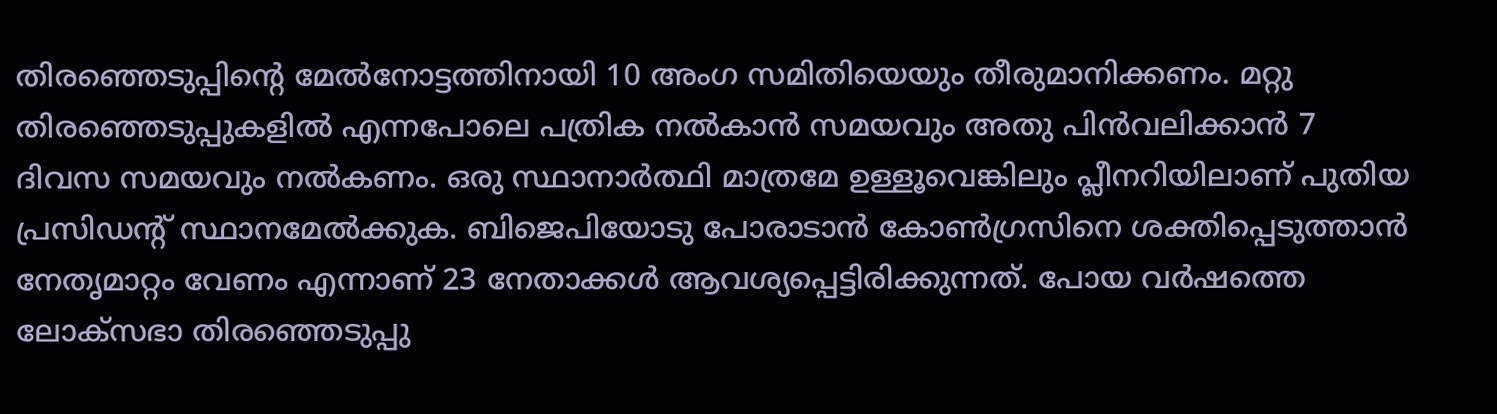തിരഞ്ഞെടുപ്പിന്റെ മേല്‍നോട്ടത്തിനായി 10 അംഗ സമിതിയെയും തീരുമാനിക്കണം. മറ്റു തിരഞ്ഞെടുപ്പുകളില്‍ എന്നപോലെ പത്രിക നല്‍കാന്‍ സമയവും അതു പിന്‍വലിക്കാന്‍ 7 ദിവസ സമയവും നല്‍കണം. ഒരു സ്ഥാനാര്‍ത്ഥി മാത്രമേ ഉള്ളൂവെങ്കിലും പ്ലീനറിയിലാണ് പുതിയ പ്രസിഡന്റ് സ്ഥാനമേല്‍ക്കുക. ബിജെപിയോടു പോരാടാന്‍ കോണ്‍ഗ്രസിനെ ശക്തിപ്പെടുത്താന്‍ നേതൃമാറ്റം വേണം എന്നാണ് 23 നേതാക്കള്‍ ആവശ്യപ്പെട്ടിരിക്കുന്നത്. പോയ വര്‍ഷത്തെ ലോക്സഭാ തിരഞ്ഞെടുപ്പു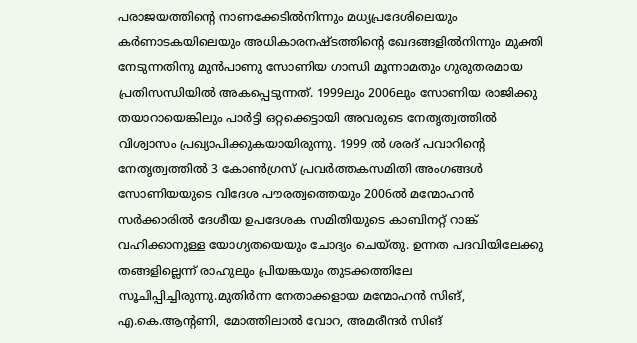പരാജയത്തിന്റെ നാണക്കേടില്‍നിന്നും മധ്യപ്രദേശിലെയും കര്‍ണാടകയിലെയും അധികാരനഷ്ടത്തിന്റെ ഖേദങ്ങളില്‍നിന്നും മുക്തി നേടുന്നതിനു മുന്‍പാണു സോണിയ ഗാന്ധി മൂന്നാമതും ഗുരുതരമായ പ്രതിസന്ധിയില്‍ അകപ്പെടുന്നത്. 1999ലും 2006ലും സോണിയ രാജിക്കു തയാറായെങ്കിലും പാര്‍ട്ടി ഒറ്റക്കെട്ടായി അവരുടെ നേതൃത്വത്തില്‍ വിശ്വാസം പ്രഖ്യാപിക്കുകയായിരുന്നു. 1999 ല്‍ ശരദ് പവാറിന്റെ നേതൃത്വത്തില്‍ 3 കോണ്‍ഗ്രസ് പ്രവര്‍ത്തകസമിതി അംഗങ്ങള്‍ സോണിയയുടെ വിദേശ പൗരത്വത്തെയും 2006ല്‍ മന്മോഹന്‍ സര്‍ക്കാരില്‍ ദേശീയ ഉപദേശക സമിതിയുടെ കാബിനറ്റ് റാങ്ക് വഹിക്കാനുള്ള യോഗ്യതയെയും ചോദ്യം ചെയ്തു. ഉന്നത പദവിയിലേക്കു തങ്ങളില്ലെന്ന് രാഹുലും പ്രിയങ്കയും തുടക്കത്തിലേ സൂചിപ്പിച്ചിരുന്നു.മുതിര്‍ന്ന നേതാക്കളായ മന്മോഹന്‍ സിങ്, എ.കെ.ആന്റണി, മോത്തിലാല്‍ വോറ, അമരീന്ദര്‍ സിങ്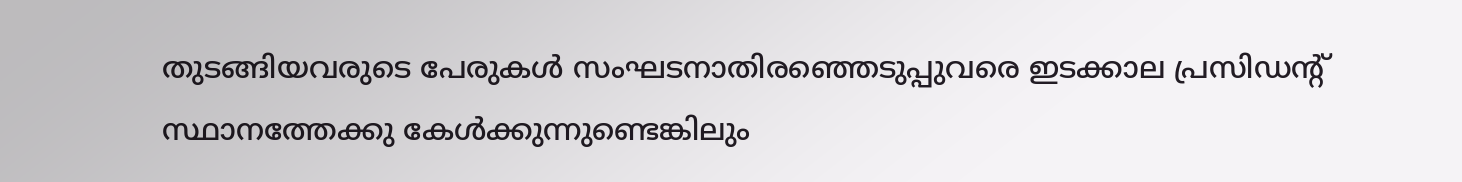തുടങ്ങിയവരുടെ പേരുകള്‍ സംഘടനാതിരഞ്ഞെടുപ്പുവരെ ഇടക്കാല പ്രസിഡന്റ് സ്ഥാനത്തേക്കു കേള്‍ക്കുന്നുണ്ടെങ്കിലും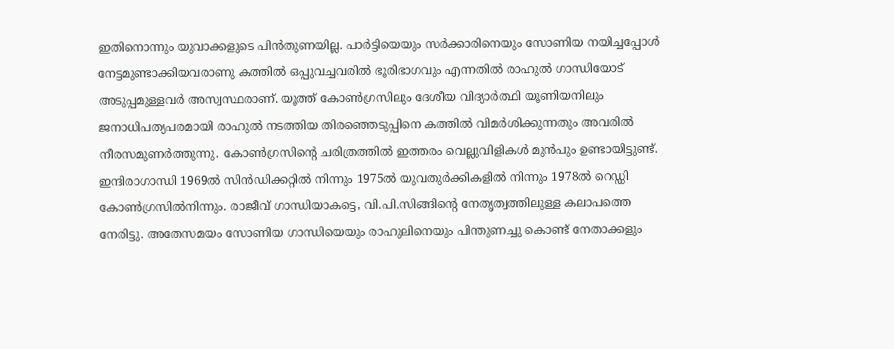ഇതിനൊന്നും യുവാക്കളുടെ പിന്‍തുണയില്ല. പാര്‍ട്ടിയെയും സര്‍ക്കാരിനെയും സോണിയ നയിച്ചപ്പോള്‍ നേട്ടമുണ്ടാക്കിയവരാണു കത്തില്‍ ഒപ്പുവച്ചവരില്‍ ഭൂരിഭാഗവും എന്നതില്‍ രാഹുല്‍ ഗാന്ധിയോട് അടുപ്പമുള്ളവര്‍ അസ്വസ്ഥരാണ്. യൂത്ത് കോണ്‍ഗ്രസിലും ദേശീയ വിദ്യാര്‍ത്ഥി യൂണിയനിലും ജനാധിപത്യപരമായി രാഹുല്‍ നടത്തിയ തിരഞ്ഞെടുപ്പിനെ കത്തില്‍ വിമര്‍ശിക്കുന്നതും അവരില്‍ നീരസമുണര്‍ത്തുന്നു. കോണ്‍ഗ്രസിന്റെ ചരിത്രത്തില്‍ ഇത്തരം വെല്ലുവിളികള്‍ മുന്‍പും ഉണ്ടായിട്ടുണ്ട്. ഇന്ദിരാഗാന്ധി 1969ല്‍ സിന്‍ഡിക്കറ്റില്‍ നിന്നും 1975ല്‍ യുവതുര്‍ക്കികളില്‍ നിന്നും 1978ല്‍ റെഡ്ഡി കോണ്‍ഗ്രസില്‍നിന്നും. രാജീവ് ഗാന്ധിയാകട്ടെ, വി.പി.സിങ്ങിന്റെ നേതൃത്വത്തിലുള്ള കലാപത്തെ നേരിട്ടു. അതേസമയം സോണിയ ഗാന്ധിയെയും രാഹുലിനെയും പിന്തുണച്ചു കൊണ്ട് നേതാക്കളും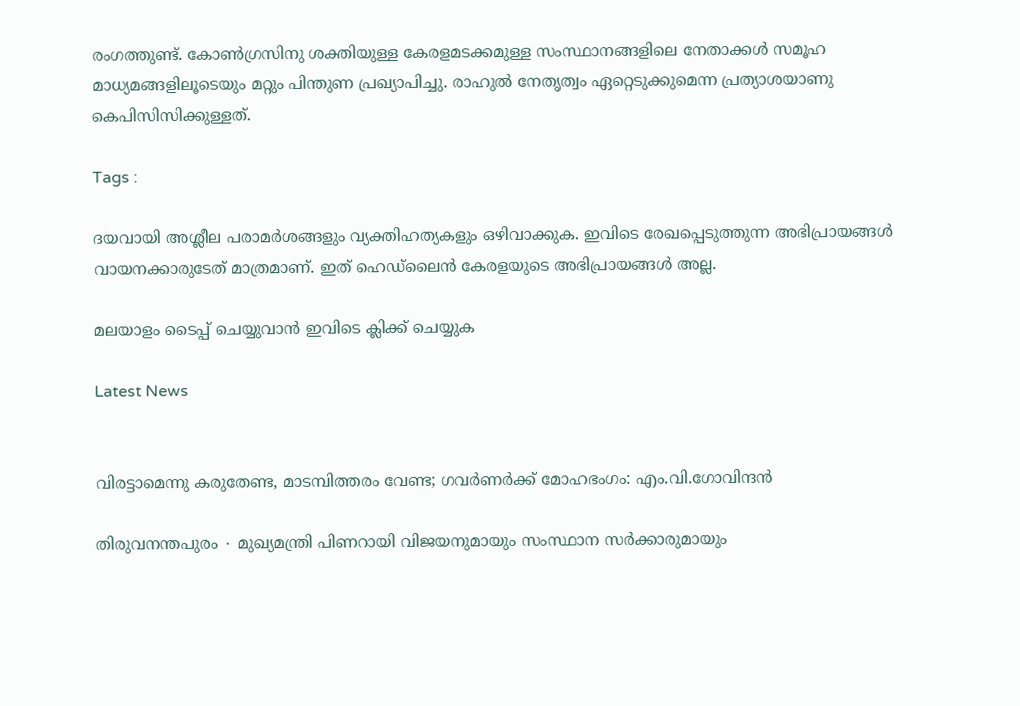രംഗത്തുണ്ട്. കോണ്‍ഗ്രസിനു ശക്തിയുള്ള കേരളമടക്കമുള്ള സംസ്ഥാനങ്ങളിലെ നേതാക്കള്‍ സമൂഹ മാധ്യമങ്ങളിലൂടെയും മറ്റും പിന്തുണ പ്രഖ്യാപിച്ചു. രാഹുല്‍ നേതൃത്വം ഏറ്റെടുക്കുമെന്ന പ്രത്യാശയാണു കെപിസിസിക്കുള്ളത്.

Tags :

ദയവായി അശ്ലീല പരാമര്‍ശങ്ങളും വ്യക്തിഹത്യകളും ഒഴിവാക്കുക. ഇവിടെ രേഖപ്പെടുത്തുന്ന അഭിപ്രായങ്ങള്‍ വായനക്കാരുടേത്‌ മാത്രമാണ്‌. ഇത്‌ ഹെഡ്‌ലൈന്‍ കേരളയുടെ അഭിപ്രായങ്ങള്‍ അല്ല.

മലയാളം ടൈപ്പ് ചെയ്യുവാൻ ഇവിടെ ക്ലിക്ക് ചെയ്യുക

Latest News


വിരട്ടാമെന്നു കരുതേണ്ട, മാടമ്പിത്തരം വേണ്ട; ഗവർണർക്ക് മോഹഭംഗം: എം.വി.ഗോവിന്ദൻ

തിരുവനന്തപുരം ∙ മുഖ്യമന്ത്രി പിണറായി വിജയനുമായും സംസ്ഥാന സർക്കാരുമായും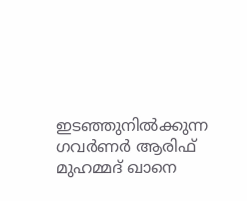ഇടഞ്ഞുനിൽക്കുന്ന ഗവര്‍ണർ ആരിഫ് മുഹമ്മദ് ഖാനെ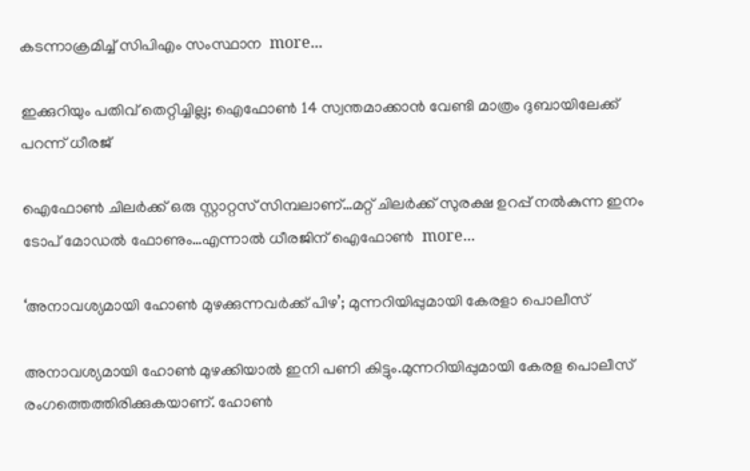കടന്നാക്രമിച്ച് സിപിഎം സംസ്ഥാന  more...

ഇക്കുറിയും പതിവ് തെറ്റിച്ചില്ല; ഐഫോൺ 14 സ്വന്തമാക്കാൻ വേണ്ടി മാത്രം ദുബായിലേക്ക് പറന്ന് ധീരജ്

ഐഫോൺ ചിലർക്ക് ഒരു സ്റ്റാറ്റസ് സിമ്പലാണ്…മറ്റ് ചിലർക്ക് സുരക്ഷ ഉറപ്പ് നൽകുന്ന ഇനം ടോപ് മോഡൽ ഫോണും…എന്നാൽ ധീരജിന് ഐഫോൺ  more...

‘അനാവശ്യമായി ഹോണ്‍ മുഴക്കുന്നവർക്ക് പിഴ’; മുന്നറിയിപ്പുമായി കേരളാ പൊലീസ്

അനാവശ്യമായി ഹോണ്‍ മുഴക്കിയാല്‍ ഇനി പണി കിട്ടും.മുന്നറിയിപ്പുമായി കേരള പൊലീസ് രംഗത്തെത്തിരിക്കുകയാണ്. ഹോണ്‍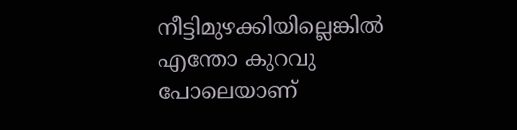നീട്ടിമുഴക്കിയില്ലെങ്കില്‍ എന്തോ കുറവു പോലെയാണ്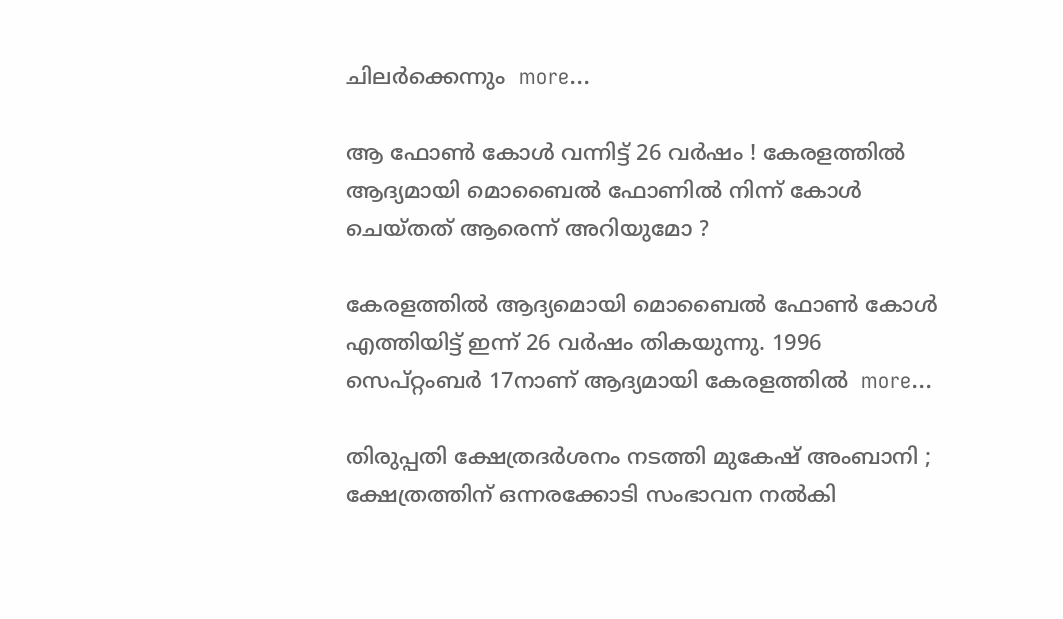ചിലര്‍ക്കെന്നും  more...

ആ ഫോൺ കോൾ വന്നിട്ട് 26 വർഷം ! കേരളത്തിൽ ആദ്യമായി മൊബൈൽ ഫോണിൽ നിന്ന് കോൾ ചെയ്തത് ആരെന്ന് അറിയുമോ ?

കേരളത്തിൽ ആദ്യമൊയി മൊബൈൽ ഫോൺ കോൾ എത്തിയിട്ട് ഇന്ന് 26 വർഷം തികയുന്നു. 1996 സെപ്റ്റംബർ 17നാണ് ആദ്യമായി കേരളത്തിൽ  more...

തിരുപ്പതി ക്ഷേത്രദർശനം നടത്തി മുകേഷ് അംബാനി ; ക്ഷേത്രത്തിന് ഒന്നരക്കോടി സംഭാവന നൽകി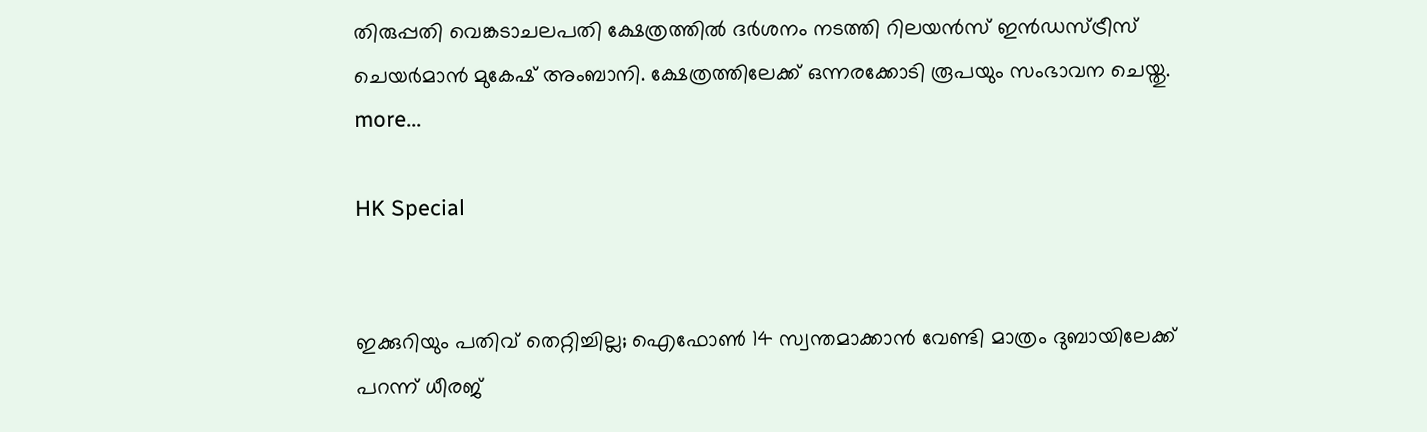തിരുപ്പതി വെങ്കടാചലപതി ക്ഷേത്രത്തിൽ ദർശനം നടത്തി റിലയൻസ് ഇൻഡസ്ട്രീസ് ചെയർമാൻ മുകേഷ് അംബാനി. ക്ഷേത്രത്തിലേക്ക് ഒന്നരക്കോടി രൂപയും സംഭാവന ചെയ്തു.  more...

HK Special


ഇക്കുറിയും പതിവ് തെറ്റിച്ചില്ല; ഐഫോൺ 14 സ്വന്തമാക്കാൻ വേണ്ടി മാത്രം ദുബായിലേക്ക് പറന്ന് ധീരജ്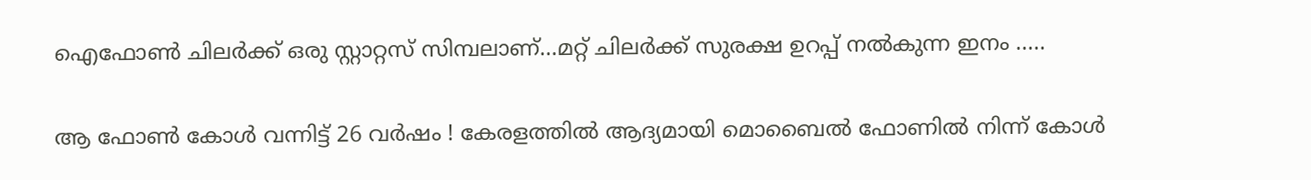ഐഫോൺ ചിലർക്ക് ഒരു സ്റ്റാറ്റസ് സിമ്പലാണ്…മറ്റ് ചിലർക്ക് സുരക്ഷ ഉറപ്പ് നൽകുന്ന ഇനം .....

ആ ഫോൺ കോൾ വന്നിട്ട് 26 വർഷം ! കേരളത്തിൽ ആദ്യമായി മൊബൈൽ ഫോണിൽ നിന്ന് കോൾ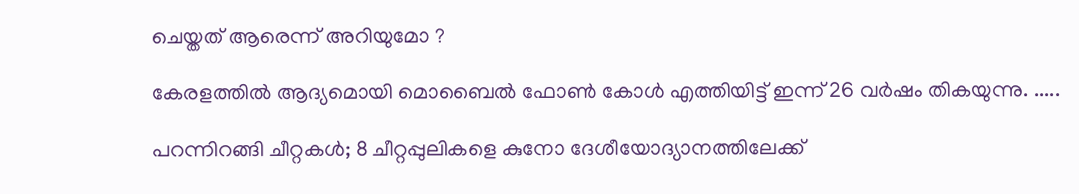ചെയ്തത് ആരെന്ന് അറിയുമോ ?

കേരളത്തിൽ ആദ്യമൊയി മൊബൈൽ ഫോൺ കോൾ എത്തിയിട്ട് ഇന്ന് 26 വർഷം തികയുന്നു. .....

പറന്നിറങ്ങി ചീറ്റകൾ; 8 ചീറ്റപ്പുലികളെ കുനോ ദേശീയോദ്യാനത്തിലേക്ക്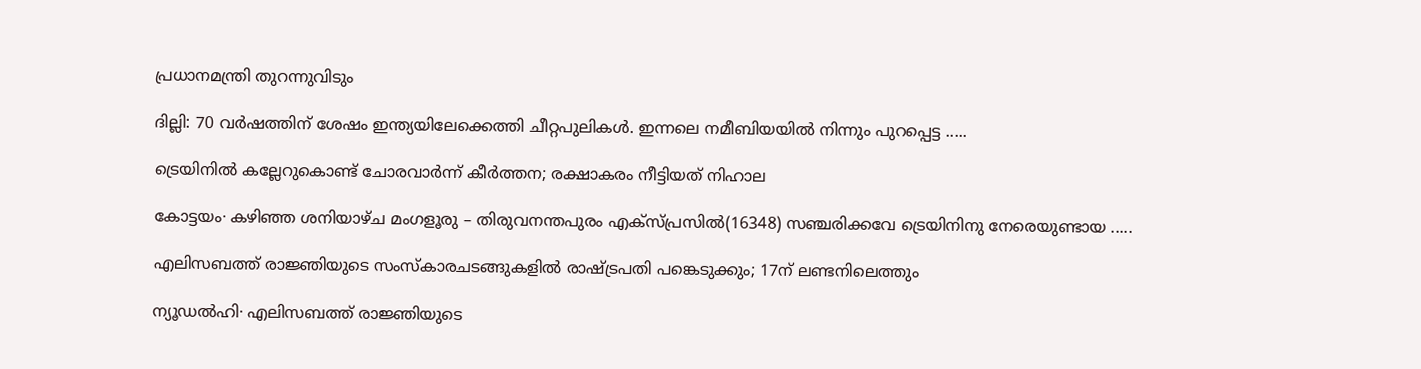പ്രധാനമന്ത്രി തുറന്നുവിടും

ദില്ലി: 70 വർഷത്തിന് ശേഷം ഇന്ത്യയിലേക്കെത്തി ചീറ്റപുലികൾ. ഇന്നലെ നമീബിയയില്‍ നിന്നും പുറപ്പെട്ട .....

ട്രെയിനിൽ കല്ലേറുകൊണ്ട് ചോരവാർന്ന് കീർത്തന; രക്ഷാകരം നീട്ടിയത് നിഹാല

കോട്ടയം∙ കഴിഞ്ഞ ശനിയാഴ്ച മംഗളൂരു – തിരുവനന്തപുരം എക്സ്പ്രസിൽ(16348) സഞ്ചരിക്കവേ ട്രെയിനിനു നേരെയുണ്ടായ .....

എലിസബത്ത് രാജ്ഞിയുടെ സംസ്കാരചടങ്ങുകളിൽ രാഷ്ട്രപതി പങ്കെടുക്കും; 17ന് ലണ്ടനിലെത്തും

ന്യൂഡൽഹി∙ എലിസബത്ത് രാജ്ഞിയുടെ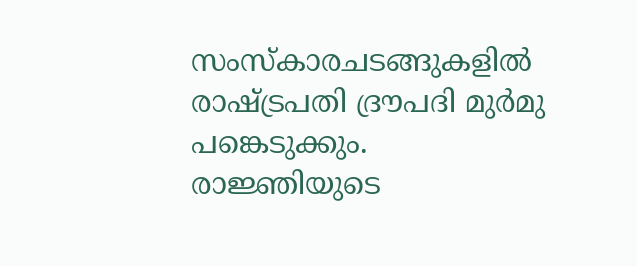സംസ്കാരചടങ്ങുകളിൽ രാഷ്ട്രപതി ദ്രൗപദി മുർമു പങ്കെടുക്കും. രാജ്ഞിയുടെ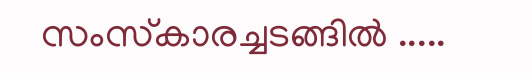സംസ്‌കാരച്ചടങ്ങിൽ .....